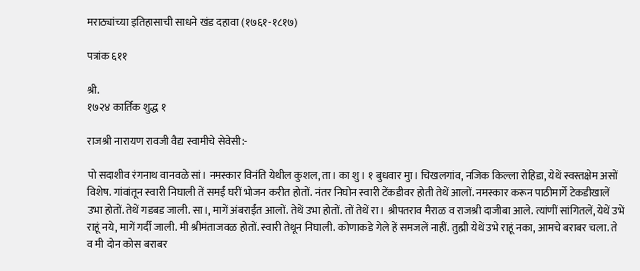मराठ्यांच्या इतिहासाची साधने खंड दहावा (१७६१-१८१७)

पत्रांक ६११

श्री.
१७२४ कार्तिक शुद्ध १

राजश्री नारायण रावजी वैद्य स्वामीचे सेवेसी:-

पो सदाशीव रंगनाथ वानवळे सां। नमस्कार विनंति येथील कुशल, ता। का शु। १ बुधवार मुा। चिखलगांव, नजिक किल्ला रोहिडा, येथें स्वस्तक्षेम असों विशेष. गांवांतून स्वारी निघाली तें समईं घरीं भोजन करीत होतों. नंतर निघोन स्वारी टेंकडीवर होती तेथें आलों. नमस्कार करून पाठीमार्गे टेकडीखालें उभा होतों. तेथें गडबड जाली. सा।, मागें अंबराईंत आलों. तेथें उभा होतों. तों तेथें रा। श्रीपतराव मैराळ व राजश्री दाजीबा आले. त्यांणीं सांगितलें, येथें उभें राहूं नये, मागें गर्दी जाली. मी श्रीमंताजवळ होतों. स्वारी तेथून निघाली. कोणाकडे गेले हें समजलें नाहीं. तुह्मी येथें उभे राहूं नका, आमचे बराबर चला. ते व मी दोन कोस बराबर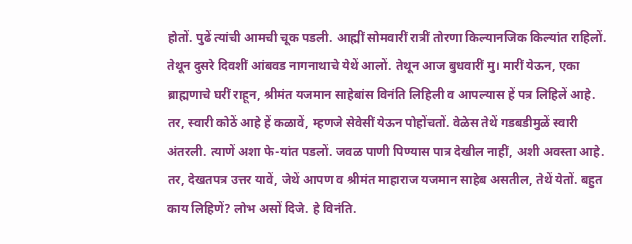होतों. पुढें त्यांची आमची चूक पडली. आह्मीं सोमवारीं रात्रीं तोरणा किल्यानजिक किल्यांत राहिलों. तेथून दुसरे दिवशीं आंबवड नागनाथाचे येथें आलों. तेथून आज बुधवारीं मु। मारीं येऊन, एका ब्राह्मणाचे घरीं राहून, श्रीमंत यजमान साहेबांस विनंति लिहिली व आपल्यास हें पत्र लिहिलें आहे. तर, स्वारी कोठें आहे हें कळावें, म्हणजे सेवेसीं येऊन पोहोंचतों. वेळेस तेथें गडबडीमुळें स्वारी अंतरली. त्याणें अशा फे-यांत पडलों. जवळ पाणी पिण्यास पात्र देखील नाहीं, अशी अवस्ता आहे. तर, देखतपत्र उत्तर यावें, जेथें आपण व श्रीमंत माहाराज यजमान साहेब असतील, तेथें येतों. बहुत काय लिहिणें? लोभ असों दिजे. हे विनंति.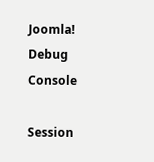Joomla! Debug Console

Session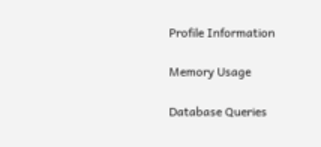Profile Information

Memory Usage

Database Queries